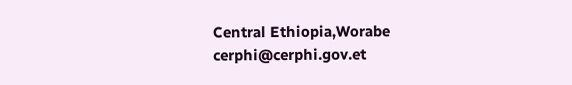Central Ethiopia,Worabe
cerphi@cerphi.gov.et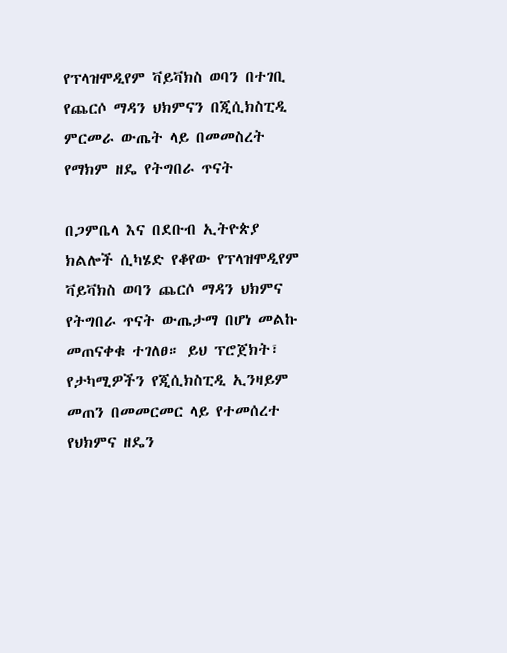የፕላዝሞዲየም ቫይቫክስ ወባን በተገቢ የጨርሶ ማዳን ህክምናን በጂሲክስፒዲ ምርመራ ውጤት ላይ በመመስረት የማክም ዘዴ የትግበራ ጥናት

በጋምቤላ እና በደቡብ ኢትዮጵያ ክልሎች ሲካሄድ የቆየው የፕላዝሞዲየም ቫይቫክስ ወባን ጨርሶ ማዳን ህክምና የትግበራ ጥናት ውጤታማ በሆነ መልኩ መጠናቀቁ ተገለፀ። ይህ ፕሮጀክት፣ የታካሚዎችን የጂሲክስፒዲ ኢንዛይም መጠን በመመርመር ላይ የተመሰረተ የህክምና ዘዴን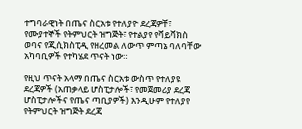ተግባራዊነት በጤና ስርአቱ የተለያዮ ደረጃዎቸ፣ የሙያተኞች የትምህርት ዝግጅት፣ የተልያየ የቫይቫክስ ወባና የጂሲክስፒዲ የዘረመል ለውጥ ምጣኔ ባለባቸው አካባቢዎች የተካሄደ ጥናት ነው።

የዚህ ጥናት አላማ በጤና ስርአቱ ውስጥ የተለያዩ ደረጃዎች (አጠቃላይ ሆስፒታሎች፣ የመጀመሪያ ደረጃ ሆስፒታሎችና የጤና ጣቢያዎች) እንዲሁም የተለያየ የትምህርት ዝግጅት ደረጃ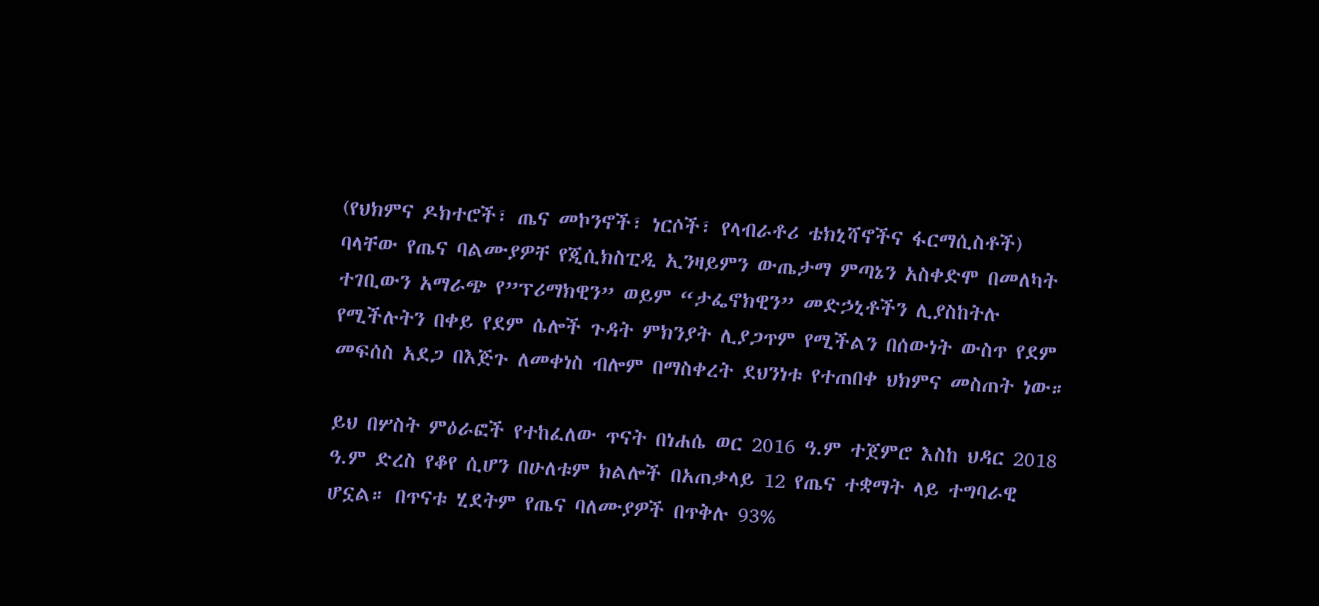(የህክምና ዶክተሮች፣ ጤና መኮንኖች፣ ነርሶች፣ የላብራቶሪ ቴክኒሻኖችና ፋርማሲስቶች) ባላቸው የጤና ባልሙያዎቸ የጂሲክስፒዲ ኢንዛይምን ውጤታማ ምጣኔን አስቀድሞ በመለካት ተገቢውን አማራጭ የ”ፕሪማክዊን” ወይም “ታፌኖክዊን” መድኃኒቶችን ሊያስከትሉ የሚችሉትን በቀይ የደም ሴሎች ጉዳት ምክንያት ሊያጋጥም የሚችልን በሰውነት ውስጥ የደም መፍሰስ አደጋ በእጅጉ ለመቀነስ ብሎም በማስቀረት ደህንነቱ የተጠበቀ ህክምና መስጠት ነው።

ይህ በሦስት ምዕራፎች የተከፈለው ጥናት በነሐሴ ወር 2016 ዓ.ም ተጀምሮ እስከ ህዳር 2018 ዓ.ም ድረስ የቆየ ሲሆን በሁለቱም ክልሎች በአጠቃላይ 12 የጤና ተቋማት ላይ ተግባራዊ ሆኗል። በጥናቱ ሂደትም የጤና ባለሙያዎች በጥቅሉ 93%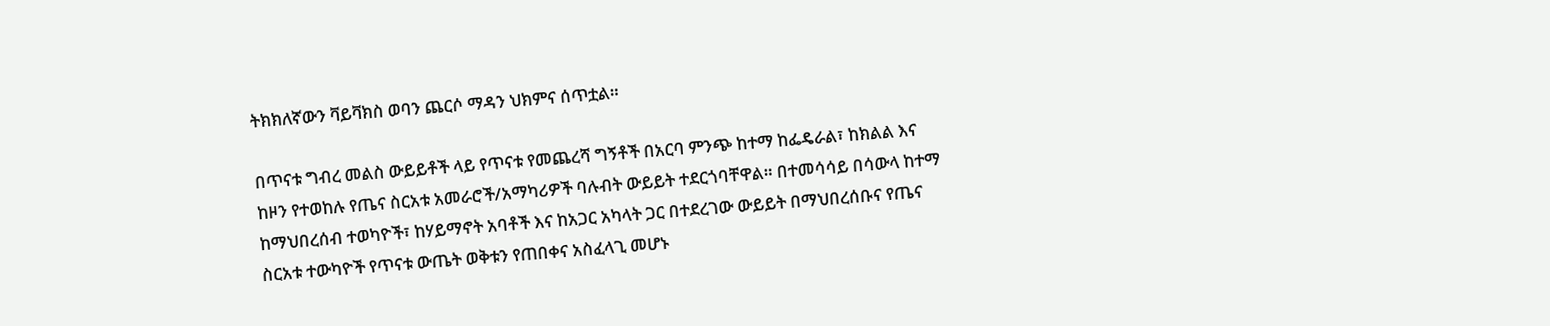ትክክለኛውን ቫይቫክስ ወባን ጨርሶ ማዳን ህክምና ሰጥቷል።

በጥናቱ ግብረ መልስ ውይይቶች ላይ የጥናቱ የመጨረሻ ግኝቶች በአርባ ምንጭ ከተማ ከፌዴራል፣ ከክልል እና ከዞን የተወከሉ የጤና ስርአቱ አመራሮች/አማካሪዎች ባሉብት ውይይት ተደርጎባቸዋል። በተመሳሳይ በሳውላ ከተማ ከማህበረሰብ ተወካዮች፣ ከሃይማኖት አባቶች እና ከአጋር አካላት ጋር በተደረገው ውይይት በማህበረሰቡና የጤና ስርአቱ ተውካዮች የጥናቱ ውጤት ወቅቱን የጠበቀና አስፈላጊ መሆኑ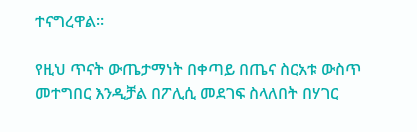ተናግረዋል፡፡

የዚህ ጥናት ውጤታማነት በቀጣይ በጤና ስርአቱ ውስጥ መተግበር እንዲቻል በፖሊሲ መደገፍ ስላለበት በሃገር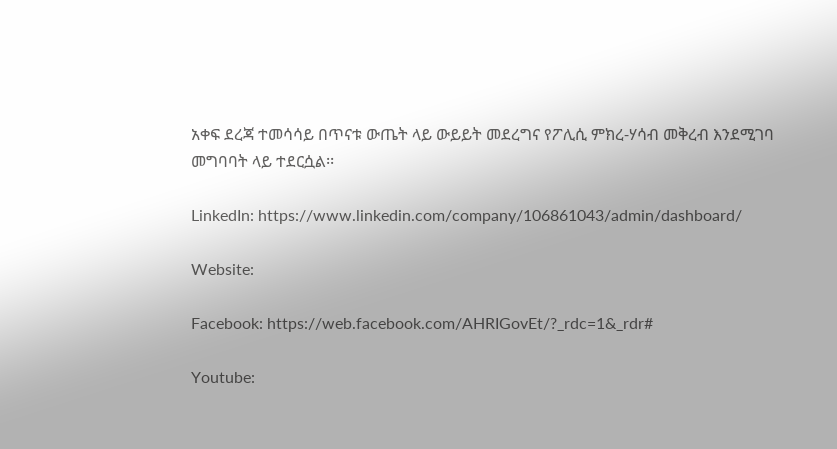አቀፍ ደረጃ ተመሳሳይ በጥናቱ ውጤት ላይ ውይይት መደረግና የፖሊሲ ምክረ-ሃሳብ መቅረብ እንደሚገባ መግባባት ላይ ተደርሷል፡፡

LinkedIn: https://www.linkedin.com/company/106861043/admin/dashboard/

Website:

Facebook: https://web.facebook.com/AHRIGovEt/?_rdc=1&_rdr#

Youtube: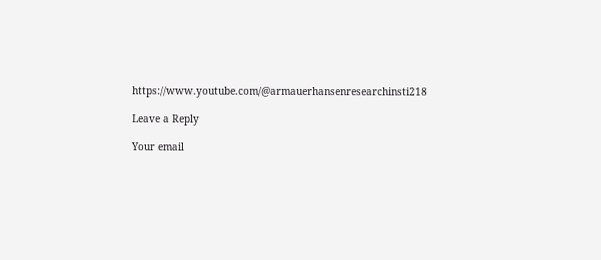https://www.youtube.com/@armauerhansenresearchinsti218

Leave a Reply

Your email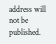address will not be published.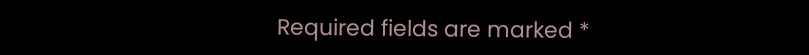Required fields are marked *